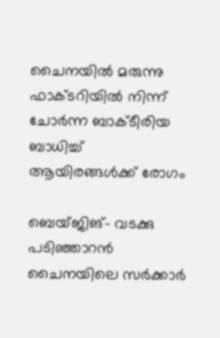ചൈനയില്‍ മരുന്നു ഫാക്ടറിയില്‍ നിന്ന് ചോര്‍ന്ന ബാക്ടീരിയ ബാധിച്ച് ആയിരങ്ങള്‍ക്ക് രോഗം

ബെയ്ജിങ്- വടക്കു പടിഞ്ഞാറന്‍ ചൈനയിലെ സര്‍ക്കാര്‍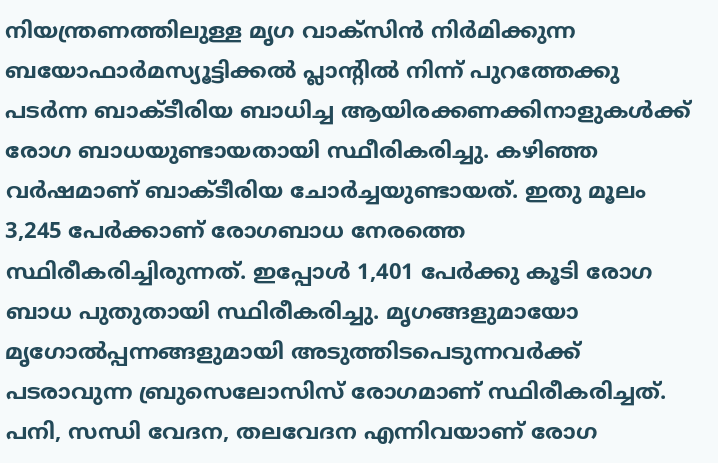നിയന്ത്രണത്തിലുള്ള മൃഗ വാക്‌സിന്‍ നിര്‍മിക്കുന്ന ബയോഫാര്‍മസ്യൂട്ടിക്കല്‍ പ്ലാന്റില്‍ നിന്ന് പുറത്തേക്കു പടര്‍ന്ന ബാക്ടീരിയ ബാധിച്ച ആയിരക്കണക്കിനാളുകള്‍ക്ക് രോഗ ബാധയുണ്ടായതായി സ്ഥീരികരിച്ചു. കഴിഞ്ഞ വര്‍ഷമാണ് ബാക്ടീരിയ ചോര്‍ച്ചയുണ്ടായത്. ഇതു മൂലം 3,245 പേര്‍ക്കാണ് രോഗബാധ നേരത്തെ സ്ഥിരീകരിച്ചിരുന്നത്. ഇപ്പോള്‍ 1,401 പേര്‍ക്കു കൂടി രോഗ ബാധ പുതുതായി സ്ഥിരീകരിച്ചു. മൃഗങ്ങളുമായോ മൃഗോല്‍പ്പന്നങ്ങളുമായി അടുത്തിടപെടുന്നവര്‍ക്ക് പടരാവുന്ന ബ്രുസെലോസിസ് രോഗമാണ് സ്ഥിരീകരിച്ചത്. പനി, സന്ധി വേദന, തലവേദന എന്നിവയാണ് രോഗ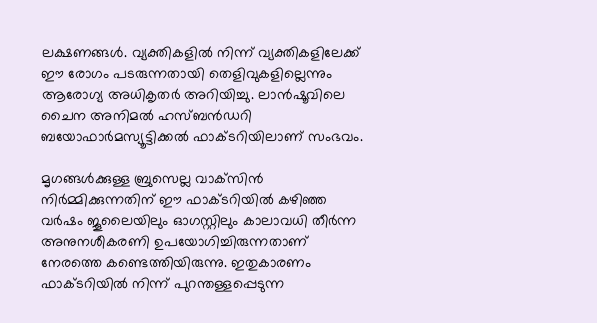ലക്ഷണങ്ങള്‍. വ്യക്തികളില്‍ നിന്ന് വ്യക്തികളിലേക്ക് ഈ രോഗം പടരുന്നതായി തെളിവുകളില്ലെന്നും ആരോഗ്യ അധികൃതര്‍ അറിയിച്ചു. ലാന്‍ഷൂവിലെ ചൈന അനിമല്‍ ഹസ്ബന്‍ഡറി ബയോഫാര്‍മസ്യൂട്ടിക്കല്‍ ഫാക്ടറിയിലാണ് സംഭവം.

മൃഗങ്ങള്‍ക്കുള്ള ബ്രുസെല്ല വാക്‌സിന്‍ നിര്‍മ്മിക്കുന്നതിന് ഈ ഫാക്ടറിയില്‍ കഴിഞ്ഞ വര്‍ഷം ജൂലൈയിലും ഓഗസ്റ്റിലും കാലാവധി തീര്‍ന്ന അനുനശീകരണി ഉപയോഗിച്ചിരുന്നതാണ് നേരത്തെ കണ്ടെത്തിയിരുന്നു. ഇതുകാരണം ഫാക്ടറിയില്‍ നിന്ന് പുറന്തള്ളപ്പെടുന്ന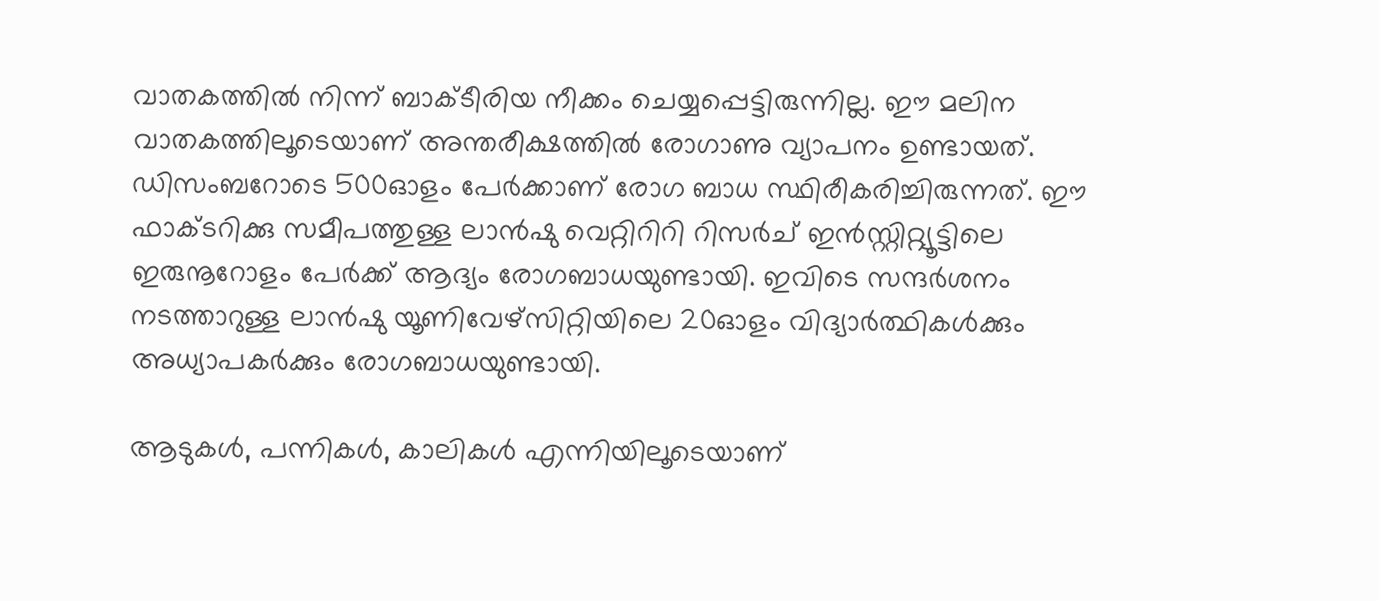വാതകത്തില്‍ നിന്ന് ബാക്ടീരിയ നീക്കം ചെയ്യപ്പെട്ടിരുന്നില്ല. ഈ മലിന വാതകത്തിലൂടെയാണ് അന്തരീക്ഷത്തില്‍ രോഗാണു വ്യാപനം ഉണ്ടായത്. ഡിസംബറോടെ 500ഓളം പേര്‍ക്കാണ് രോഗ ബാധ സ്ഥിരീകരിച്ചിരുന്നത്. ഈ ഫാക്ടറിക്കു സമീപത്തുള്ള ലാന്‍ഷു വെറ്റിറിറി റിസര്‍ച് ഇന്‍സ്റ്റിറ്റ്യൂട്ടിലെ ഇരുനൂറോളം പേര്‍ക്ക് ആദ്യം രോഗബാധയുണ്ടായി. ഇവിടെ സന്ദര്‍ശനം നടത്താറുള്ള ലാന്‍ഷു യൂണിവേഴ്‌സിറ്റിയിലെ 20ഓളം വിദ്യാര്‍ത്ഥികള്‍ക്കും അധ്യാപകര്‍ക്കും രോഗബാധയുണ്ടായി.

ആടുകള്‍, പന്നികള്‍, കാലികള്‍ എന്നിയിലൂടെയാണ്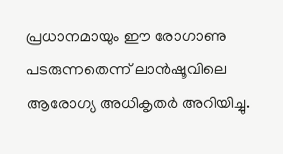പ്രധാനമായും ഈ രോഗാണു പടരുന്നതെന്ന് ലാന്‍ഷൂവിലെ ആരോഗ്യ അധികൃതര്‍ അറിയിച്ചു.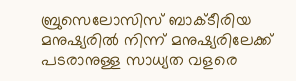ബ്രുസെലോസിസ് ബാക്ടീരിയ മനുഷ്യരില്‍ നിന്ന് മനുഷ്യരിലേക്ക് പടരാനുള്ള സാധ്യത വളരെ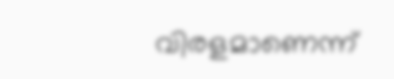വിരളമാണെന്ന്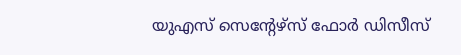യുഎസ് സെന്റേഴ്‌സ് ഫോര്‍ ഡിസീസ്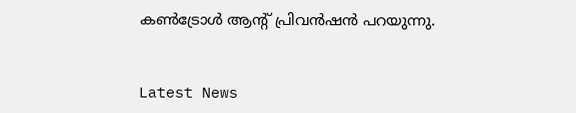കണ്‍ട്രോള്‍ ആന്റ് പ്രിവന്‍ഷന്‍ പറയുന്നു.


Latest News